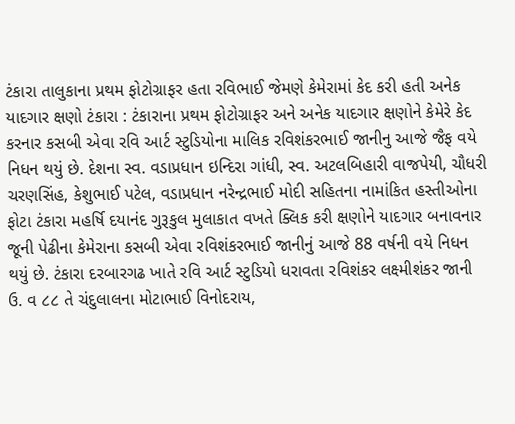ટંકારા તાલુકાના પ્રથમ ફોટોગ્રાફર હતા રવિભાઈ જેમણે કેમેરામાં કેદ કરી હતી અનેક યાદગાર ક્ષણો ટંકારા : ટંકારાના પ્રથમ ફોટોગ્રાફર અને અનેક યાદગાર ક્ષણોને કેમેરે કેદ કરનાર કસબી એવા રવિ આર્ટ સ્ટુડિયોના માલિક રવિશંકરભાઈ જાનીનુ આજે જૈફ વયે નિધન થયું છે. દેશના સ્વ. વડાપ્રધાન ઇન્દિરા ગાંધી, સ્વ. અટલબિહારી વાજપેયી, ચૌધરી ચરણસિંહ, કેશુભાઈ પટેલ, વડાપ્રધાન નરેન્દ્રભાઈ મોદી સહિતના નામાંકિત હસ્તીઓના ફોટા ટંકારા મહર્ષિ દયાનંદ ગુરૂકુલ મુલાકાત વખતે ક્લિક કરી ક્ષણોને યાદગાર બનાવનાર જૂની પેઢીના કેમેરાના કસબી એવા રવિશંકરભાઈ જાનીનું આજે 88 વર્ષની વયે નિધન થયું છે. ટંકારા દરબારગઢ ખાતે રવિ આર્ટ સ્ટુડિયો ધરાવતા રવિશંકર લક્ષ્મીશંકર જાની ઉ. વ ૮૮ તે ચંદુલાલના મોટાભાઈ વિનોદરાય,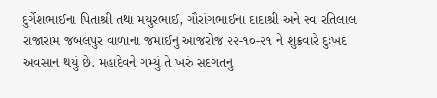દુર્ગેશભાઈના પિતાશ્રી તથા મયુરભાઈ, ગૌરાંગભાઈના દાદાશ્રી અને સ્વ રતિલાલ રાજારામ જબલપુર વાળાના જમાઈનુ આજરોજ ૨૨-૧૦-૨૧ ને શુક્રવારે દુઃખદ અવસાન થયું છે. મહાદેવને ગમ્યું તે ખરું સદગતનુ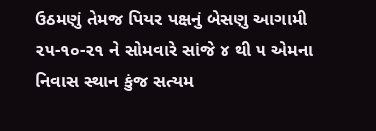ઉઠમણું તેમજ પિયર પક્ષનું બેસણુ આગામી ૨૫-૧૦-૨૧ ને સોમવારે સાંજે ૪ થી ૫ એમના નિવાસ સ્થાન કુંજ સત્યમ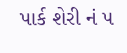પાર્ક શેરી નં ૫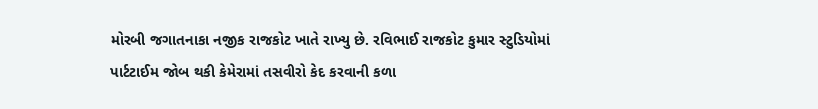મોરબી જગાતનાકા નજીક રાજકોટ ખાતે રાખ્યુ છે. રવિભાઈ રાજકોટ કુમાર સ્ટુડિયોમાં પાર્ટટાઈમ જોબ થકી કેમેરામાં તસવીરો કેદ કરવાની કળા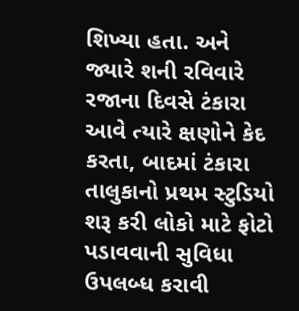શિખ્યા હતા. અને જ્યારે શની રવિવારે રજાના દિવસે ટંકારા આવે ત્યારે ક્ષણોને કેદ કરતા, બાદમાં ટંકારા તાલુકાનો પ્રથમ સ્ટુડિયો શરૂ કરી લોકો માટે ફોટો પડાવવાની સુવિધા ઉપલબ્ધ કરાવી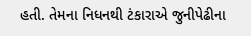હતી. તેમના નિધનથી ટંકારાએ જુનીપેઢીના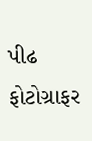પીઢ ફોટોગ્રાફર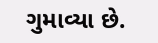ગુમાવ્યા છે.